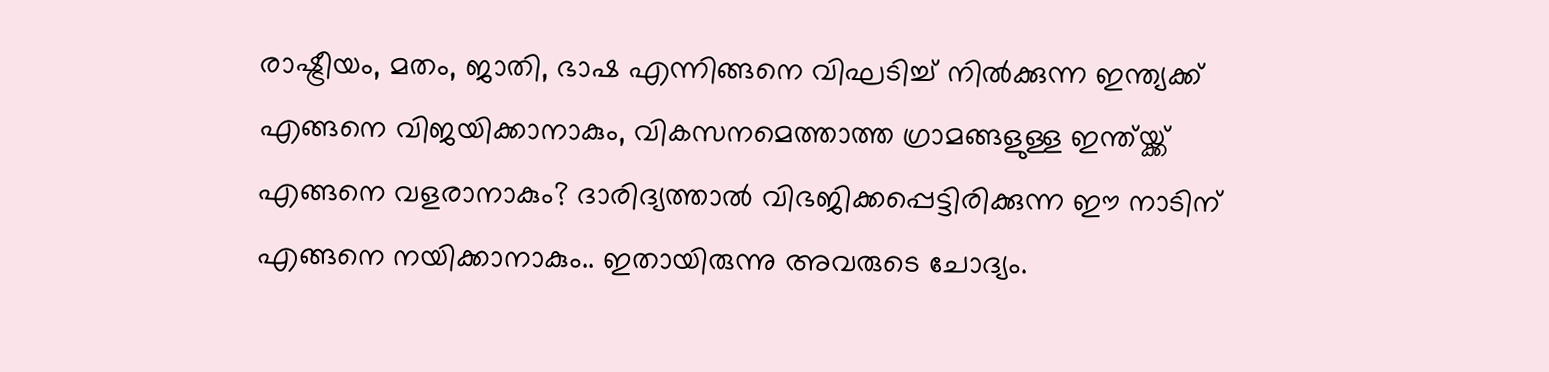രാഷ്ട്രീയം, മതം, ജാതി, ഭാഷ എന്നിങ്ങനെ വിഘടിച്ച് നിൽക്കുന്ന ഇന്ത്യക്ക് എങ്ങനെ വിജയിക്കാനാകും, വികസനമെത്താത്ത ഗ്രാമങ്ങളുള്ള ഇന്ത്യ്ക്ക് എങ്ങനെ വളരാനാകും? ദാരിദ്യത്താൽ വിഭജിക്കപ്പെട്ടിരിക്കുന്ന ഈ നാടിന് എങ്ങനെ നയിക്കാനാകും.. ഇതായിരുന്നു അവരുടെ ചോദ്യം.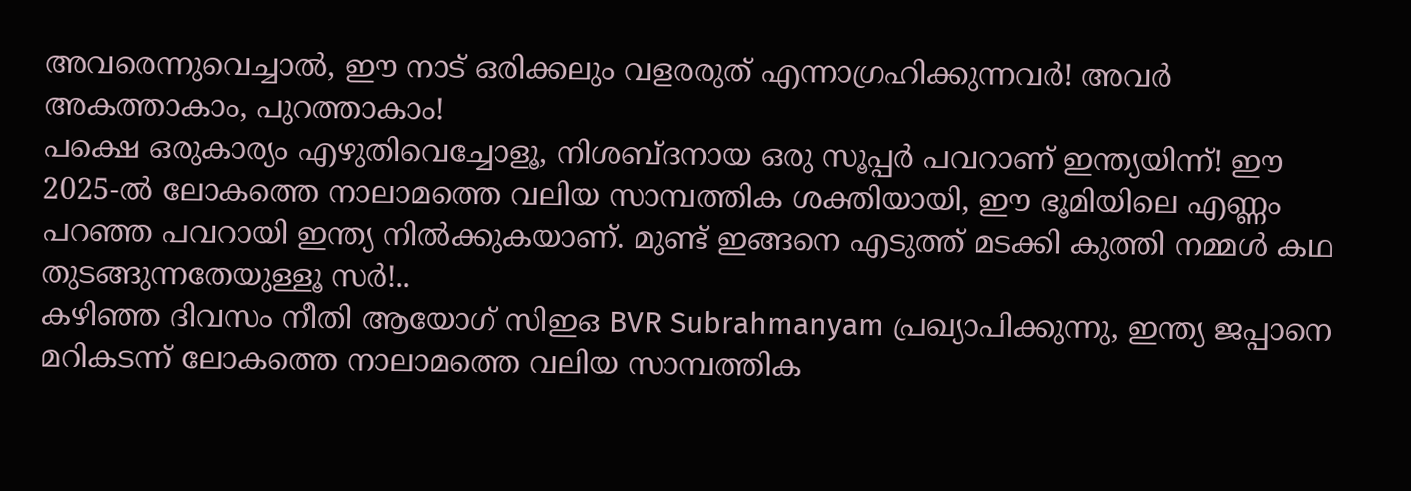അവരെന്നുവെച്ചാൽ, ഈ നാട് ഒരിക്കലും വളരരുത് എന്നാഗ്രഹിക്കുന്നവർ! അവർ അകത്താകാം, പുറത്താകാം!
പക്ഷെ ഒരുകാര്യം എഴുതിവെച്ചോളൂ, നിശബ്ദനായ ഒരു സൂപ്പർ പവറാണ് ഇന്ത്യയിന്ന്! ഈ 2025-ൽ ലോകത്തെ നാലാമത്തെ വലിയ സാമ്പത്തിക ശക്തിയായി, ഈ ഭൂമിയിലെ എണ്ണം പറഞ്ഞ പവറായി ഇന്ത്യ നിൽക്കുകയാണ്. മുണ്ട് ഇങ്ങനെ എടുത്ത് മടക്കി കുത്തി നമ്മൾ കഥ തുടങ്ങുന്നതേയുള്ളൂ സർ!..
കഴിഞ്ഞ ദിവസം നീതി ആയോഗ് സിഇഒ BVR Subrahmanyam പ്രഖ്യാപിക്കുന്നു, ഇന്ത്യ ജപ്പാനെ മറികടന്ന് ലോകത്തെ നാലാമത്തെ വലിയ സാമ്പത്തിക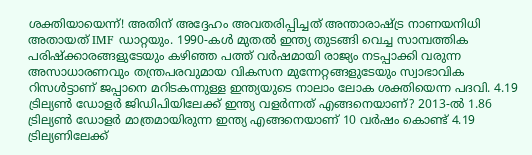ശക്തിയായെന്ന്! അതിന് അദ്ദേഹം അവതരിപ്പിച്ചത് അന്താരാഷ്ട്ര നാണയനിധി അതായത് IMF ഡാറ്റയും. 1990-കൾ മുതൽ ഇന്ത്യ തുടങ്ങി വെച്ച സാമ്പത്തിക പരിഷ്ക്കാരങ്ങളുടേയും കഴിഞ്ഞ പത്ത് വർഷമായി രാജ്യം നടപ്പാക്കി വരുന്ന അസാധാരണവും തന്ത്രപരവുമായ വികസന മുന്നേറ്റങ്ങളുടേയും സ്വാഭാവിക റിസൾട്ടാണ് ജപ്പാനെ മറിടകന്നുള്ള ഇന്ത്യയുടെ നാലാം ലോക ശക്തിയെന്ന പദവി. 4.19 ട്രില്യൺ ഡോളർ ജിഡിപിയിലേക്ക് ഇന്ത്യ വളർന്നത് എങ്ങനെയാണ്? 2013-ൽ 1.86 ട്രില്യൺ ഡോളർ മാത്രമായിരുന്ന ഇന്ത്യ എങ്ങനെയാണ് 10 വർഷം കൊണ്ട് 4.19 ട്രില്യണിലേക്ക്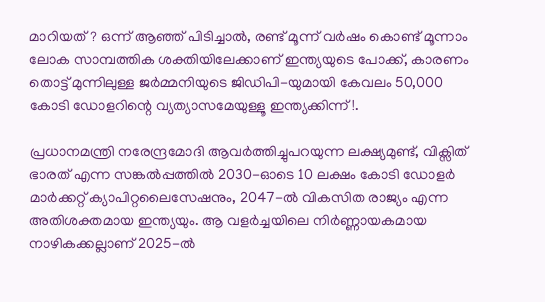മാറിയത്? ഒന്ന് ആഞ്ഞ് പിടിച്ചാൽ, രണ്ട് മൂന്ന് വർഷം കൊണ്ട് മൂന്നാം ലോക സാമ്പത്തിക ശക്തിയിലേക്കാണ് ഇന്ത്യയുടെ പോക്ക്, കാരണം തൊട്ട് മുന്നിലുള്ള ജർമ്മനിയുടെ ജിഡിപി-യുമായി കേവലം 50,000 കോടി ഡോളറിന്റെ വ്യത്യാസമേയുള്ളൂ ഇന്ത്യക്കിന്ന്!.

പ്രധാനമന്ത്രി നരേന്ദ്രമോദി ആവർത്തിച്ചുപറയുന്ന ലക്ഷ്യമുണ്ട്, വിക്സിത് ഭാരത് എന്ന സങ്കൽപ്പത്തിൽ 2030-ഓടെ 10 ലക്ഷം കോടി ഡോളർ മാർക്കറ്റ് ക്യാപിറ്റലൈസേഷനും, 2047-ൽ വികസിത രാജ്യം എന്ന അതിശക്തമായ ഇന്ത്യയും. ആ വളർച്ചയിലെ നിർണ്ണായകമായ നാഴികക്കല്ലാണ് 2025-ൽ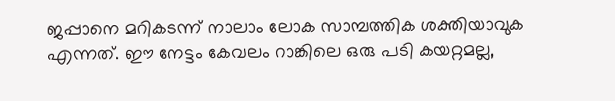ജപ്പാനെ മറികടന്ന് നാലാം ലോക സാമ്പത്തിക ശക്തിയാവുക എന്നത്. ഈ നേട്ടം കേവലം റാങ്കിലെ ഒരു പടി കയറ്റമല്ല,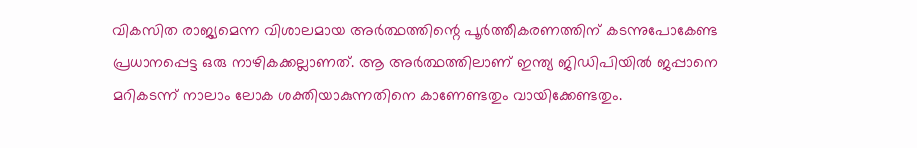വികസിത രാജ്യമെന്ന വിശാലമായ അർത്ഥത്തിന്റെ പൂർത്തീകരണത്തിന് കടന്നുപോകേണ്ട പ്രധാനപ്പെട്ട ഒരു നാഴികക്കല്ലാണത്. ആ അർത്ഥത്തിലാണ് ഇന്ത്യ ജിഡിപിയിൽ ജപ്പാനെ മറികടന്ന് നാലാം ലോക ശക്തിയാകുന്നതിനെ കാണേണ്ടതും വായിക്കേണ്ടതും.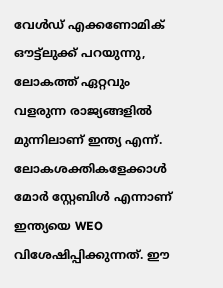വേൾഡ് എക്കണോമിക് ഔട്ട്ലുക്ക് പറയുന്നു, ലോകത്ത് ഏറ്റവും വളരുന്ന രാജ്യങ്ങളിൽ മുന്നിലാണ് ഇന്ത്യ എന്ന്. ലോകശക്തികളേക്കാൾ മോർ സ്റ്റേബിൾ എന്നാണ് ഇന്ത്യയെ WEO വിശേഷിപ്പിക്കുന്നത്. ഈ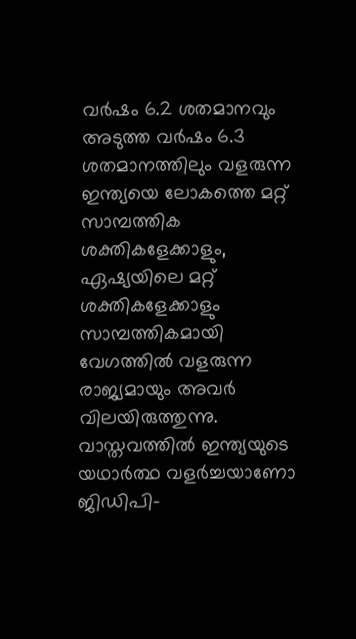വർഷം 6.2 ശതമാനവും അടുത്ത വർഷം 6.3 ശതമാനത്തിലും വളരുന്ന ഇന്ത്യയെ ലോകത്തെ മറ്റ് സാമ്പത്തിക ശക്തികളേക്കാളും, ഏഷ്യയിലെ മറ്റ് ശക്തികളേക്കാളും സാമ്പത്തികമായി വേഗത്തിൽ വളരുന്ന രാജ്യമായും അവർ വിലയിരുത്തുന്നു.
വാസ്തവത്തിൽ ഇന്ത്യയുടെ യഥാർത്ഥ വളർച്ചയാണോ ജിഡിപി-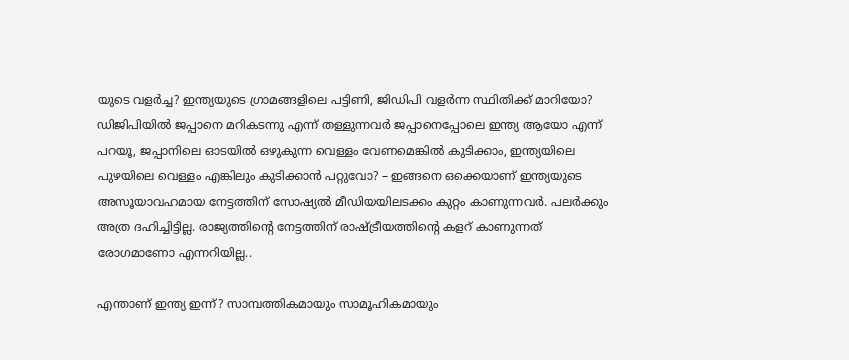യുടെ വളർച്ച? ഇന്ത്യയുടെ ഗ്രാമങ്ങളിലെ പട്ടിണി, ജിഡിപി വളർന്ന സ്ഥിതിക്ക് മാറിയോ? ഡിജിപിയിൽ ജപ്പാനെ മറികടന്നു എന്ന് തള്ളുന്നവർ ജപ്പാനെപ്പോലെ ഇന്ത്യ ആയോ എന്ന് പറയൂ, ജപ്പാനിലെ ഓടയിൽ ഒഴുകുന്ന വെള്ളം വേണമെങ്കിൽ കുടിക്കാം, ഇന്ത്യയിലെ പുഴയിലെ വെള്ളം എങ്കിലും കുടിക്കാൻ പറ്റുവോ? – ഇങ്ങനെ ഒക്കെയാണ് ഇന്ത്യയുടെ അസൂയാവഹമായ നേട്ടത്തിന് സോഷ്യൽ മീഡിയയിലടക്കം കുറ്റം കാണുന്നവർ. പലർക്കും അത്ര ദഹിച്ചിട്ടില്ല. രാജ്യത്തിന്റെ നേട്ടത്തിന് രാഷ്ട്രീയത്തിന്റെ കളറ് കാണുന്നത് രോഗമാണോ എന്നറിയില്ല..

എന്താണ് ഇന്ത്യ ഇന്ന്? സാമ്പത്തികമായും സാമൂഹികമായും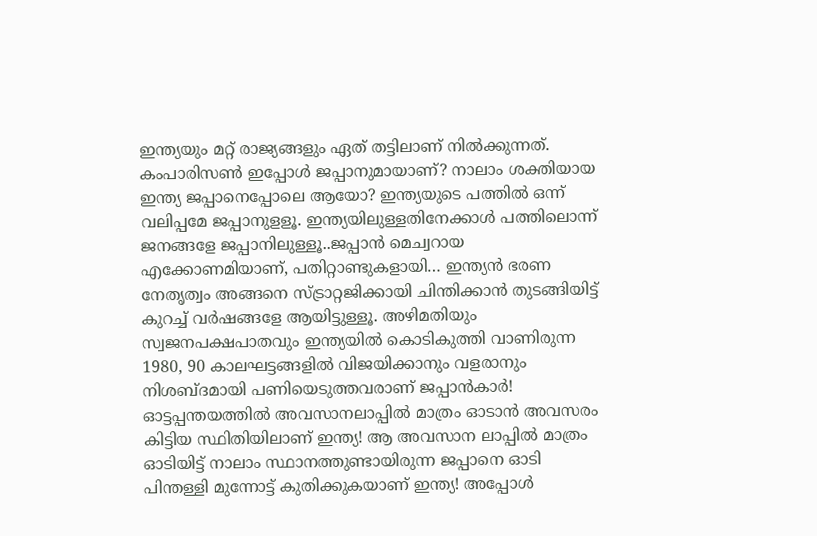ഇന്ത്യയും മറ്റ് രാജ്യങ്ങളും ഏത് തട്ടിലാണ് നിൽക്കുന്നത്. കംപാരിസൺ ഇപ്പോൾ ജപ്പാനുമായാണ്? നാലാം ശക്തിയായ ഇന്ത്യ ജപ്പാനെപ്പോലെ ആയോ? ഇന്ത്യയുടെ പത്തിൽ ഒന്ന് വലിപ്പമേ ജപ്പാനുളളൂ. ഇന്ത്യയിലുള്ളതിനേക്കാൾ പത്തിലൊന്ന് ജനങ്ങളേ ജപ്പാനിലുള്ളൂ..ജപ്പാൻ മെച്വറായ എക്കോണമിയാണ്, പതിറ്റാണ്ടുകളായി… ഇന്ത്യൻ ഭരണ നേതൃത്വം അങ്ങനെ സ്ട്രാറ്റജിക്കായി ചിന്തിക്കാൻ തുടങ്ങിയിട്ട് കുറച്ച് വർഷങ്ങളേ ആയിട്ടുള്ളൂ. അഴിമതിയും സ്വജനപക്ഷപാതവും ഇന്ത്യയിൽ കൊടികുത്തി വാണിരുന്ന 1980, 90 കാലഘട്ടങ്ങളിൽ വിജയിക്കാനും വളരാനും നിശബ്ദമായി പണിയെടുത്തവരാണ് ജപ്പാൻകാർ! ഓട്ടപ്പന്തയത്തിൽ അവസാനലാപ്പിൽ മാത്രം ഓടാൻ അവസരം കിട്ടിയ സ്ഥിതിയിലാണ് ഇന്ത്യ! ആ അവസാന ലാപ്പിൽ മാത്രം ഓടിയിട്ട് നാലാം സ്ഥാനത്തുണ്ടായിരുന്ന ജപ്പാനെ ഓടി പിന്തള്ളി മുന്നോട്ട് കുതിക്കുകയാണ് ഇന്ത്യ! അപ്പോൾ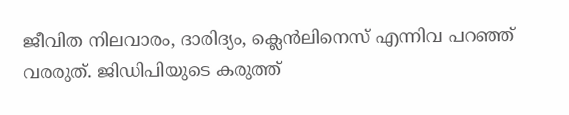ജീവിത നിലവാരം, ദാരിദ്യം, ക്ലെൻലിനെസ് എന്നിവ പറഞ്ഞ് വരരുത്. ജിഡിപിയുടെ കരുത്ത്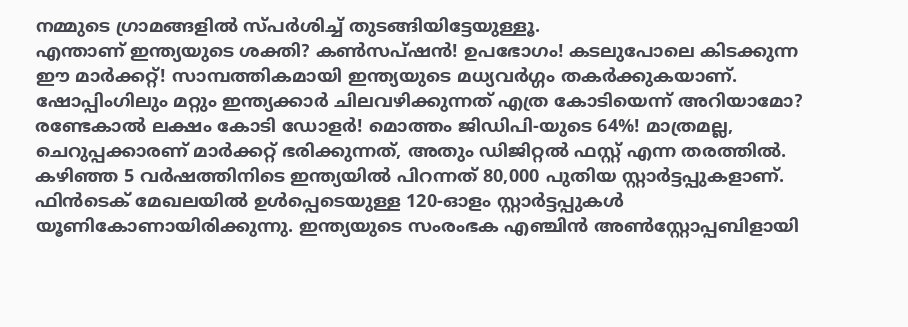നമ്മുടെ ഗ്രാമങ്ങളിൽ സ്പർശിച്ച് തുടങ്ങിയിട്ടേയുള്ളൂ.
എന്താണ് ഇന്ത്യയുടെ ശക്തി? കൺസപ്ഷൻ! ഉപഭോഗം! കടലുപോലെ കിടക്കുന്ന ഈ മാർക്കറ്റ്! സാമ്പത്തികമായി ഇന്ത്യയുടെ മധ്യവർഗ്ഗം തകർക്കുകയാണ്. ഷോപ്പിംഗിലും മറ്റും ഇന്ത്യക്കാർ ചിലവഴിക്കുന്നത് എത്ര കോടിയെന്ന് അറിയാമോ? രണ്ടേകാൽ ലക്ഷം കോടി ഡോളർ! മൊത്തം ജിഡിപി-യുടെ 64%! മാത്രമല്ല, ചെറുപ്പക്കാരണ് മാർക്കറ്റ് ഭരിക്കുന്നത്, അതും ഡിജിറ്റൽ ഫസ്റ്റ് എന്ന തരത്തിൽ. കഴിഞ്ഞ 5 വർഷത്തിനിടെ ഇന്ത്യയിൽ പിറന്നത് 80,000 പുതിയ സ്റ്റാർട്ടപ്പുകളാണ്. ഫിൻടെക് മേഖലയിൽ ഉൾപ്പെടെയുള്ള 120-ഓളം സ്റ്റാർട്ടപ്പുകൾ യൂണികോണായിരിക്കുന്നു. ഇന്ത്യയുടെ സംരംഭക എഞ്ചിൻ അൺസ്റ്റോപ്പബിളായി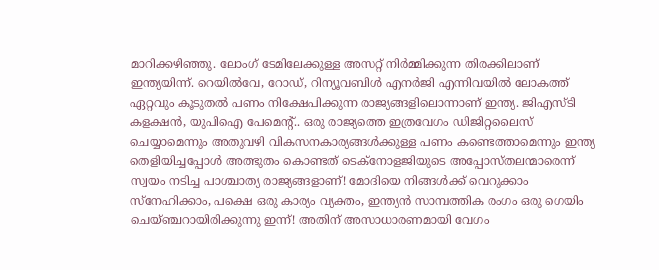മാറിക്കഴിഞ്ഞു. ലോംഗ് ടേമിലേക്കുള്ള അസറ്റ് നിർമ്മിക്കുന്ന തിരക്കിലാണ് ഇന്ത്യയിന്ന്. റെയിൽവേ, റോഡ്, റിന്യൂവബിൾ എനർജി എന്നിവയിൽ ലോകത്ത് ഏറ്റവും കൂടുതൽ പണം നിക്ഷേപിക്കുന്ന രാജ്യങ്ങളിലൊന്നാണ് ഇന്ത്യ. ജിഎസ്ടി കളക്ഷൻ, യുപിഐ പേമെന്റ്.. ഒരു രാജ്യത്തെ ഇത്രവേഗം ഡിജിറ്റലൈസ് ചെയ്യാമെന്നും അതുവഴി വികസനകാര്യങ്ങൾക്കുള്ള പണം കണ്ടെത്താമെന്നും ഇന്ത്യ തെളിയിച്ചപ്പോൾ അത്ഭുതം കൊണ്ടത് ടെക്നോളജിയുടെ അപ്പോസ്തലന്മാരെന്ന് സ്വയം നടിച്ച പാശ്ചാത്യ രാജ്യങ്ങളാണ്! മോദിയെ നിങ്ങൾക്ക് വെറുക്കാം സ്നേഹിക്കാം, പക്ഷെ ഒരു കാര്യം വ്യക്തം, ഇന്ത്യൻ സാമ്പത്തിക രംഗം ഒരു ഗെയിം ചെയ്ഞ്ചറായിരിക്കുന്നു ഇന്ന്! അതിന് അസാധാരണമായി വേഗം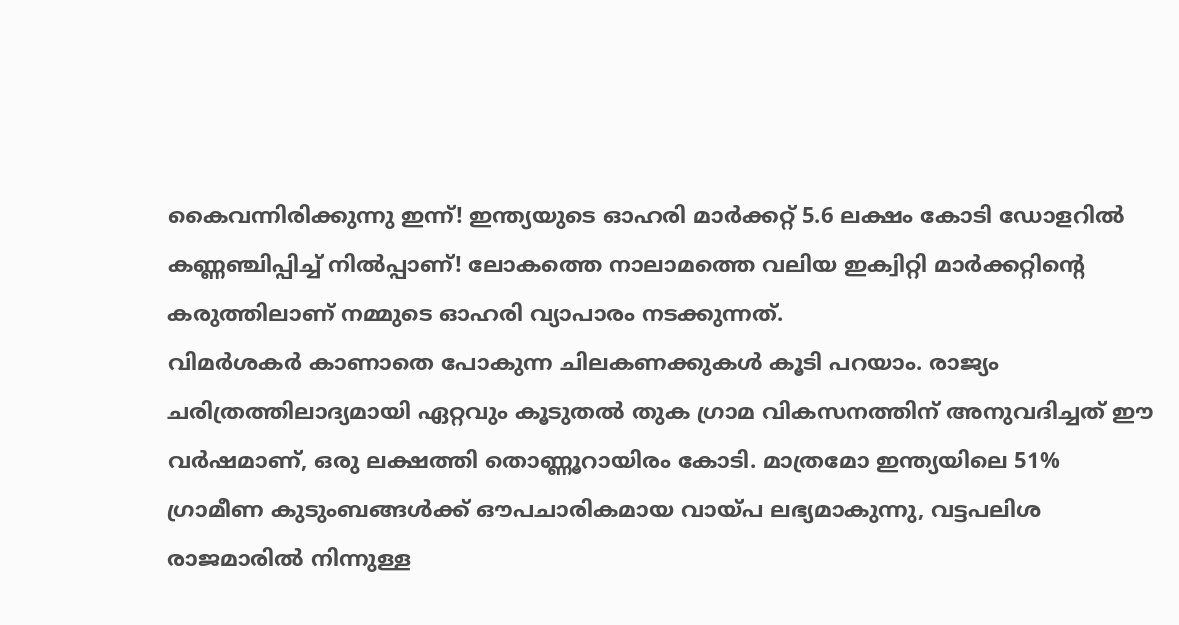കൈവന്നിരിക്കുന്നു ഇന്ന്! ഇന്ത്യയുടെ ഓഹരി മാർക്കറ്റ് 5.6 ലക്ഷം കോടി ഡോളറിൽ കണ്ണഞ്ചിപ്പിച്ച് നിൽപ്പാണ്! ലോകത്തെ നാലാമത്തെ വലിയ ഇക്വിറ്റി മാർക്കറ്റിന്റെ കരുത്തിലാണ് നമ്മുടെ ഓഹരി വ്യാപാരം നടക്കുന്നത്.
വിമർശകർ കാണാതെ പോകുന്ന ചിലകണക്കുകൾ കൂടി പറയാം. രാജ്യം ചരിത്രത്തിലാദ്യമായി ഏറ്റവും കൂടുതൽ തുക ഗ്രാമ വികസനത്തിന് അനുവദിച്ചത് ഈ വർഷമാണ്, ഒരു ലക്ഷത്തി തൊണ്ണൂറായിരം കോടി. മാത്രമോ ഇന്ത്യയിലെ 51% ഗ്രാമീണ കുടുംബങ്ങൾക്ക് ഔപചാരികമായ വായ്പ ലഭ്യമാകുന്നു, വട്ടപലിശ രാജമാരിൽ നിന്നുള്ള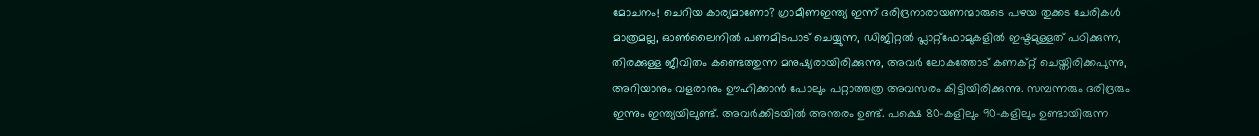മോചനം! ചെറിയ കാര്യമാണോ? ഗ്രാമീണഇന്ത്യ ഇന്ന് ദരിദ്രനാരായണന്മാരുടെ പഴയ തുക്കട ചേരികൾ മാത്രമല്ല, ഓൺലൈനിൽ പണമിടപാട് ചെയ്യുന്ന, ഡിജിറ്റൽ പ്ലാറ്റ്ഫോമുകളിൽ ഇഷ്ടമുള്ളത് പഠിക്കുന്ന, തിരക്കുള്ള ജീവിതം കണ്ടെത്തുന്ന മനുഷ്യരായിരിക്കുന്നു, അവർ ലോകത്തോട് കണക്റ്റ് ചെയ്തിരിക്കപുന്നു, അറിയാനും വളരാനും ഊഹിക്കാൻ പോലും പറ്റാത്തത്ര അവസരം കിട്ടിയിരിക്കുന്നു. സമ്പന്നരും ദരിദ്രരും ഇന്നും ഇന്ത്യയിലുണ്ട്. അവർക്കിടയിൽ അന്തരം ഉണ്ട്. പക്ഷെ 80-കളിലും 90-കളിലും ഉണ്ടായിരുന്ന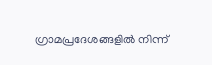ഗ്രാമപ്രദേശങ്ങളിൽ നിന്ന്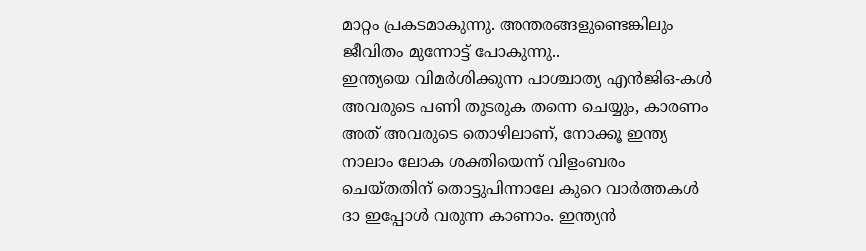മാറ്റം പ്രകടമാകുന്നു. അന്തരങ്ങളുണ്ടെങ്കിലും ജീവിതം മുന്നോട്ട് പോകുന്നു..
ഇന്ത്യയെ വിമർശിക്കുന്ന പാശ്ചാത്യ എൻജിഒ-കൾ അവരുടെ പണി തുടരുക തന്നെ ചെയ്യും, കാരണം അത് അവരുടെ തൊഴിലാണ്, നോക്കൂ ഇന്ത്യ നാലാം ലോക ശക്തിയെന്ന് വിളംബരം ചെയ്തതിന് തൊട്ടുപിന്നാലേ കുറെ വാർത്തകൾ ദാ ഇപ്പോൾ വരുന്ന കാണാം. ഇന്ത്യൻ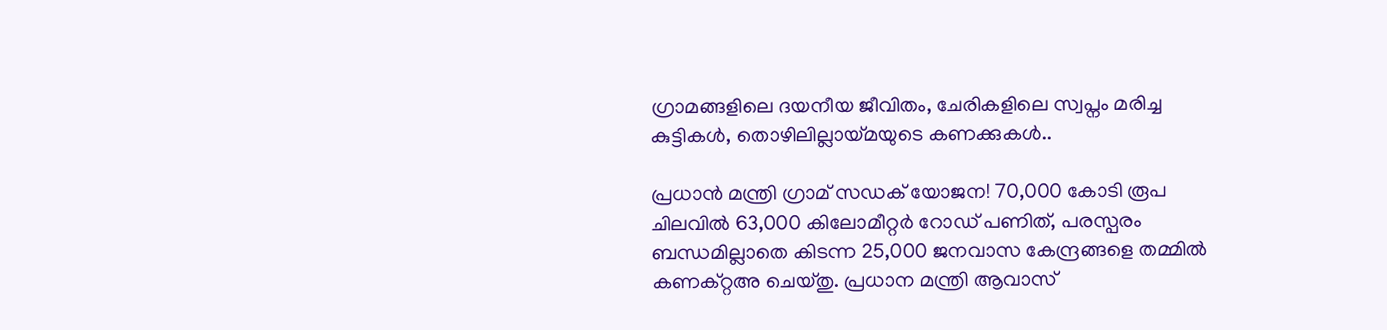ഗ്രാമങ്ങളിലെ ദയനീയ ജീവിതം, ചേരികളിലെ സ്വപ്നം മരിച്ച കുട്ടികൾ, തൊഴിലില്ലായ്മയുടെ കണക്കുകൾ..

പ്രധാൻ മന്ത്രി ഗ്രാമ് സഡക് യോജന! 70,000 കോടി രൂപ ചിലവിൽ 63,000 കിലോമീറ്റർ റോഡ് പണിത്, പരസ്പരം ബന്ധമില്ലാതെ കിടന്ന 25,000 ജനവാസ കേന്ദ്രങ്ങളെ തമ്മിൽ കണക്റ്റഅ ചെയ്തു. പ്രധാന മന്ത്രി ആവാസ്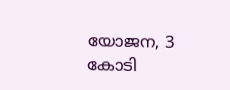യോജന, 3 കോടി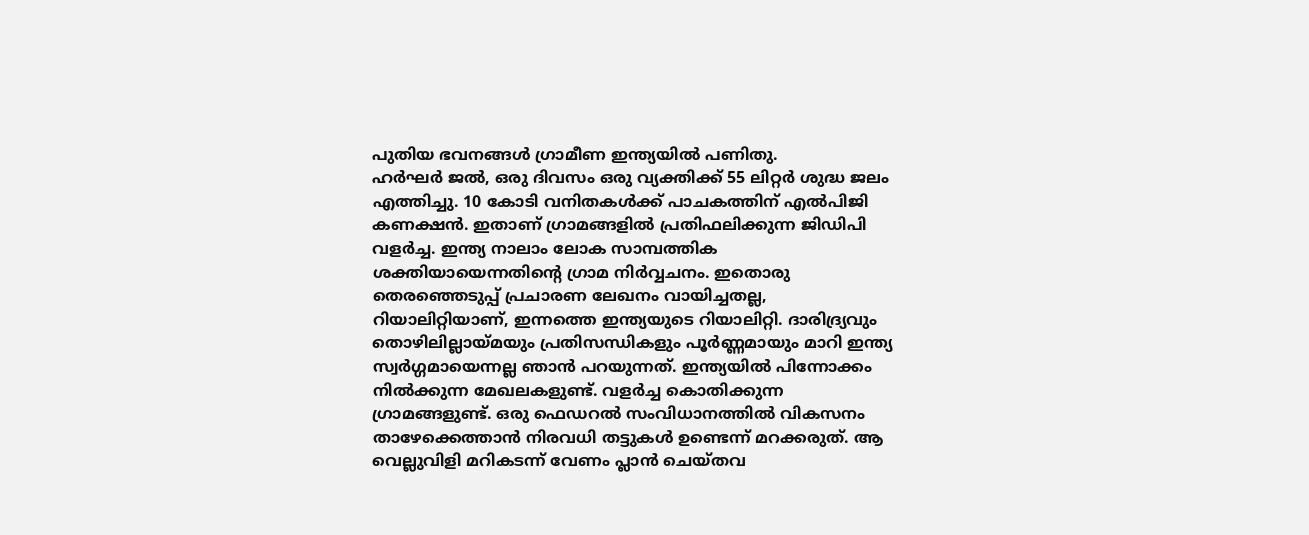പുതിയ ഭവനങ്ങൾ ഗ്രാമീണ ഇന്ത്യയിൽ പണിതു.
ഹർഘർ ജൽ, ഒരു ദിവസം ഒരു വ്യക്തിക്ക് 55 ലിറ്റർ ശുദ്ധ ജലം എത്തിച്ചു. 10 കോടി വനിതകൾക്ക് പാചകത്തിന് എൽപിജി കണക്ഷൻ. ഇതാണ് ഗ്രാമങ്ങളിൽ പ്രതിഫലിക്കുന്ന ജിഡിപി വളർച്ച. ഇന്ത്യ നാലാം ലോക സാമ്പത്തിക ശക്തിയായെന്നതിന്റെ ഗ്രാമ നിർവ്വചനം. ഇതൊരു തെരഞ്ഞെടുപ്പ് പ്രചാരണ ലേഖനം വായിച്ചതല്ല, റിയാലിറ്റിയാണ്, ഇന്നത്തെ ഇന്ത്യയുടെ റിയാലിറ്റി. ദാരിദ്ര്യവും തൊഴിലില്ലായ്മയും പ്രതിസന്ധികളും പൂർണ്ണമായും മാറി ഇന്ത്യ സ്വർഗ്ഗമായെന്നല്ല ഞാൻ പറയുന്നത്. ഇന്ത്യയിൽ പിന്നോക്കം നിൽക്കുന്ന മേഖലകളുണ്ട്. വളർച്ച കൊതിക്കുന്ന ഗ്രാമങ്ങളുണ്ട്. ഒരു ഫെഡറൽ സംവിധാനത്തിൽ വികസനം താഴേക്കെത്താൻ നിരവധി തട്ടുകൾ ഉണ്ടെന്ന് മറക്കരുത്. ആ വെല്ലുവിളി മറികടന്ന് വേണം പ്ലാൻ ചെയ്തവ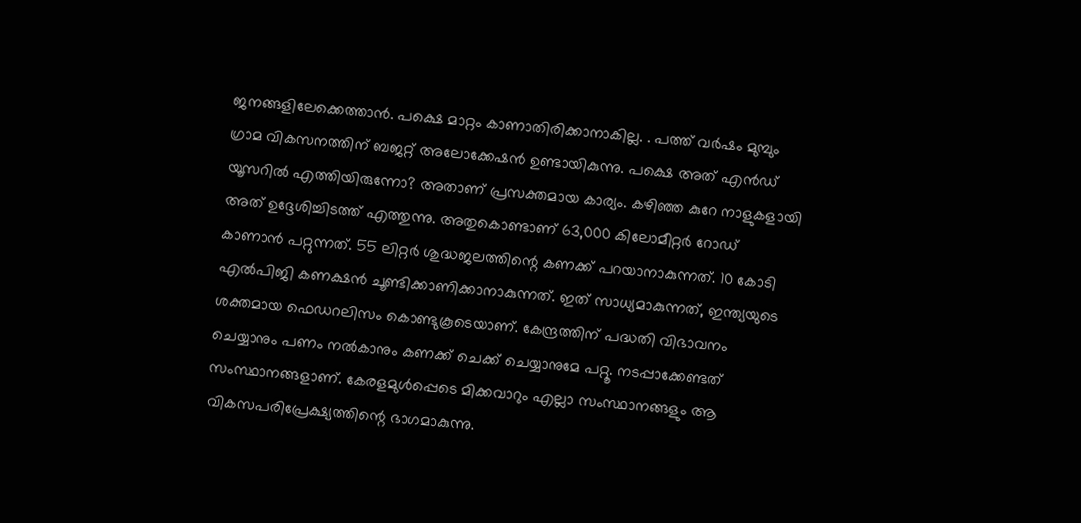ജനങ്ങളിലേക്കെത്താൻ. പക്ഷെ മാറ്റം കാണാതിരിക്കാനാകില്ല. . പത്ത് വർഷം മുമ്പും ഗ്രാമ വികസനത്തിന് ബജറ്റ് അലോക്കേഷൻ ഉണ്ടായികുന്നു. പക്ഷെ അത് എൻഡ് യൂസറിൽ എത്തിയിരുന്നോ? അതാണ് പ്രസക്തമായ കാര്യം. കഴിഞ്ഞ കുറേ നാളുകളായി അത് ഉദ്ദേശിച്ചിടത്ത് എത്തുന്നു. അതുകൊണ്ടാണ് 63,000 കിലോമീറ്റർ റോഡ് കാണാൻ പറ്റുന്നത്. 55 ലിറ്റർ ശുദ്ധജലത്തിന്റെ കണക്ക് പറയാനാകുന്നത്. 10 കോടി എൽപിജി കണക്ഷൻ ചൂണ്ടിക്കാണിക്കാനാകുന്നത്. ഇത് സാധ്യമാകുന്നത്, ഇന്ത്യയുടെ ശക്തമായ ഫെഡറലിസം കൊണ്ടുകൂടെയാണ്. കേന്ദ്രത്തിന് പദ്ധതി വിഭാവനം ചെയ്യാനും പണം നൽകാനും കണക്ക് ചെക്ക് ചെയ്യാനുമേ പറ്റൂ. നടപ്പാക്കേണ്ടത് സംസ്ഥാനങ്ങളാണ്. കേരളമുൾപ്പെടെ മിക്കവാറും എല്ലാ സംസ്ഥാനങ്ങളും ആ വികസപരിപ്രേക്ഷ്യത്തിന്റെ ഭാഗമാകുന്നു.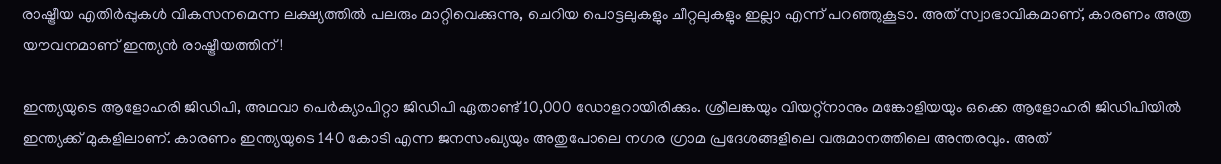രാഷ്ട്രീയ എതിർപ്പുകൾ വികസനമെന്ന ലക്ഷ്യത്തിൽ പലരും മാറ്റിവെക്കുന്നു, ചെറിയ പൊട്ടലുകളും ചീറ്റലുകളും ഇല്ലാ എന്ന് പറഞ്ഞുകൂടാ. അത് സ്വാഭാവികമാണ്, കാരണം അത്ര യൗവനമാണ് ഇന്ത്യൻ രാഷ്ട്രീയത്തിന്!

ഇന്ത്യയുടെ ആളോഹരി ജിഡിപി, അഥവാ പെർക്യാപിറ്റാ ജിഡിപി ഏതാണ്ട് 10,000 ഡോളറായിരിക്കും. ശ്രീലങ്കയും വിയറ്റ്നാനും മങ്കോളിയയും ഒക്കെ ആളോഹരി ജിഡിപിയിൽ ഇന്ത്യക്ക് മുകളിലാണ്. കാരണം ഇന്ത്യയുടെ 140 കോടി എന്ന ജനസംഖ്യയും അതുപോലെ നഗര ഗ്രാമ പ്രദേശങ്ങളിലെ വരുമാനത്തിലെ അന്തരവും. അത്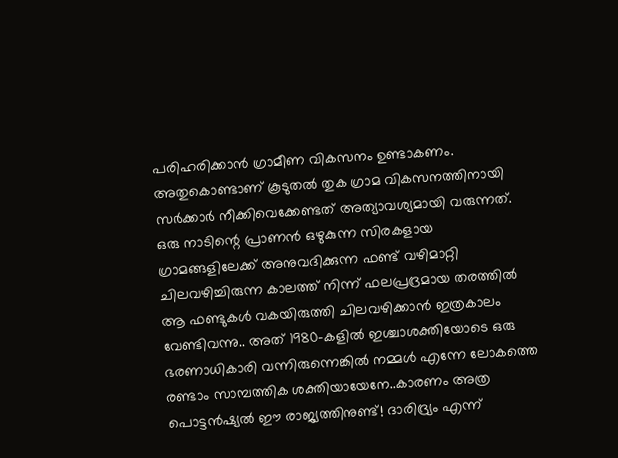പരിഹരിക്കാൻ ഗ്രാമീണ വികസനം ഉണ്ടാകണം. അതുകൊണ്ടാണ് കൂടുതൽ തുക ഗ്രാമ വികസനത്തിനായി സർക്കാർ നീക്കിവെക്കേണ്ടത് അത്യാവശ്യമായി വരുന്നത്. ഒരു നാടിന്റെ പ്രാണൻ ഒഴുകുന്ന സിരകളായ ഗ്രാമങ്ങളിലേക്ക് അനുവദിക്കുന്ന ഫണ്ട് വഴിമാറ്റി ചിലവഴിച്ചിരുന്ന കാലത്ത് നിന്ന് ഫലപ്രദ്രമായ തരത്തിൽ ആ ഫണ്ടുകൾ വകയിരുത്തി ചിലവഴിക്കാൻ ഇത്രകാലം വേണ്ടിവന്നു.. അത് 1980-കളിൽ ഇശ്ചാശക്തിയോടെ ഒരു ഭരണാധികാരി വന്നിരുന്നെങ്കിൽ നമ്മൾ എന്നേ ലോകത്തെ രണ്ടാം സാമ്പത്തിക ശക്തിയായേനേ..കാരണം അത്ര പൊട്ടൻഷ്യൽ ഈ രാജ്യത്തിനുണ്ട്! ദാരിദ്ര്യം എന്ന്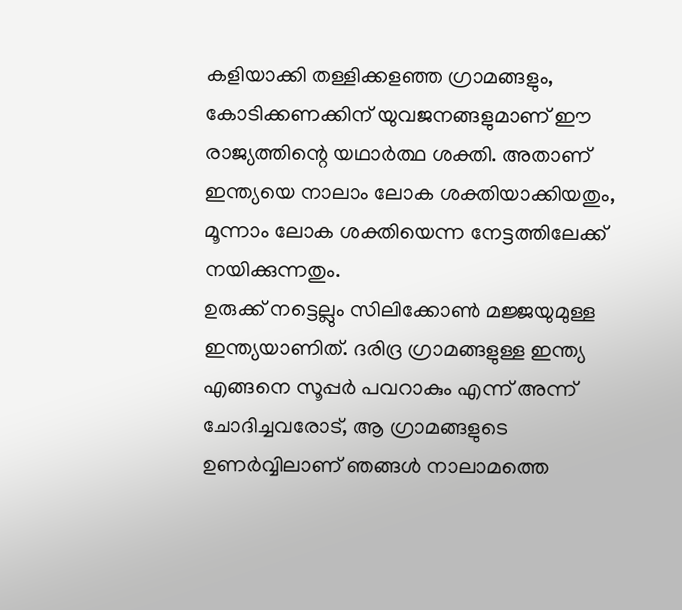കളിയാക്കി തള്ളിക്കളഞ്ഞ ഗ്രാമങ്ങളും, കോടിക്കണക്കിന് യുവജനങ്ങളുമാണ് ഈ രാജ്യത്തിന്റെ യഥാർത്ഥ ശക്തി. അതാണ് ഇന്ത്യയെ നാലാം ലോക ശക്തിയാക്കിയതും, മൂന്നാം ലോക ശക്തിയെന്ന നേട്ടത്തിലേക്ക് നയിക്കുന്നതും.
ഉരുക്ക് നട്ടെല്ലും സിലിക്കോൺ മജ്ജയുമുള്ള ഇന്ത്യയാണിത്. ദരിദ്ര ഗ്രാമങ്ങളുള്ള ഇന്ത്യ എങ്ങനെ സൂപ്പർ പവറാകും എന്ന് അന്ന് ചോദിച്ചവരോട്, ആ ഗ്രാമങ്ങളുടെ ഉണർവ്വിലാണ് ഞങ്ങൾ നാലാമത്തെ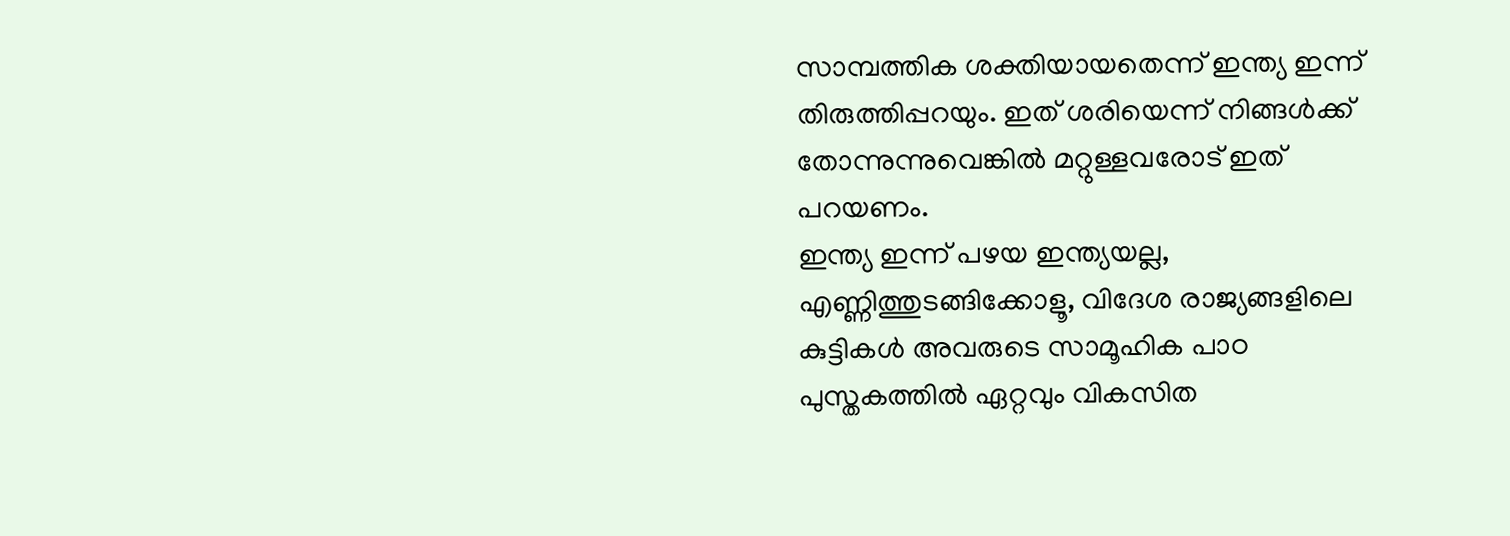സാമ്പത്തിക ശക്തിയായതെന്ന് ഇന്ത്യ ഇന്ന് തിരുത്തിപ്പറയും. ഇത് ശരിയെന്ന് നിങ്ങൾക്ക് തോന്നുന്നുവെങ്കിൽ മറ്റുള്ളവരോട് ഇത് പറയണം.
ഇന്ത്യ ഇന്ന് പഴയ ഇന്ത്യയല്ല, എണ്ണിത്തുടങ്ങിക്കോളൂ, വിദേശ രാജ്യങ്ങളിലെ കുട്ടികൾ അവരുടെ സാമൂഹിക പാഠ പുസ്തകത്തിൽ ഏറ്റവും വികസിത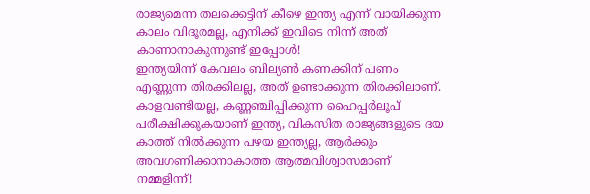രാജ്യമെന്ന തലക്കെട്ടിന് കീഴെ ഇന്ത്യ എന്ന് വായിക്കുന്ന കാലം വിദൂരമല്ല, എനിക്ക് ഇവിടെ നിന്ന് അത് കാണാനാകുന്നുണ്ട് ഇപ്പോൾ!
ഇന്ത്യയിന്ന് കേവലം ബില്യൺ കണക്കിന് പണം എണ്ണുന്ന തിരക്കിലല്ല, അത് ഉണ്ടാക്കുന്ന തിരക്കിലാണ്. കാളവണ്ടിയല്ല, കണ്ണഞ്ചിപ്പിക്കുന്ന ഹൈപ്പർലൂപ് പരീക്ഷിക്കുകയാണ് ഇന്ത്യ, വികസിത രാജ്യങ്ങളുടെ ദയ കാത്ത് നിൽക്കുന്ന പഴയ ഇന്ത്യല്ല, ആർക്കും അവഗണിക്കാനാകാത്ത ആത്മവിശ്വാസമാണ് നമ്മളിന്ന്!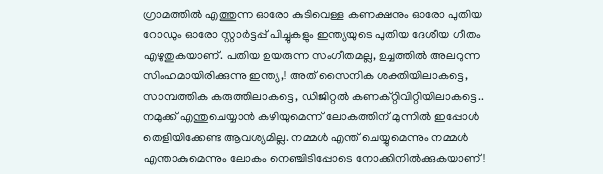ഗ്രാമത്തിൽ എത്തുന്ന ഓരോ കുടിവെള്ള കണക്ഷനും ഓരോ പുതിയ റോഡും ഓരോ സ്റ്റാർട്ടപ്പ് പിച്ചുകളും ഇന്ത്യയുടെ പുതിയ ദേശീയ ഗീതം എഴുതുകയാണ്. പതിയ ഉയരുന്ന സംഗീതമല്ല, ഉച്ചത്തിൽ അലറുന്ന സിംഹമായിരിക്കുന്നു ഇന്ത്യ,! അത് സൈനിക ശക്തിയിലാകട്ടെ, സാമ്പത്തിക കരുത്തിലാകട്ടെ, ഡിജിറ്റൽ കണക്റ്റിവിറ്റിയിലാകട്ടെ.. നമുക്ക് എന്തുചെയ്യാൻ കഴിയുമെന്ന് ലോകത്തിന് മുന്നിൽ ഇപ്പോൾ തെളിയിക്കേണ്ട ആവശ്യമില്ല. നമ്മൾ എന്ത് ചെയ്യുമെന്നും നമ്മൾ എന്താകുമെന്നും ലോകം നെഞ്ചിടിപ്പോടെ നോക്കിനിൽക്കുകയാണ്!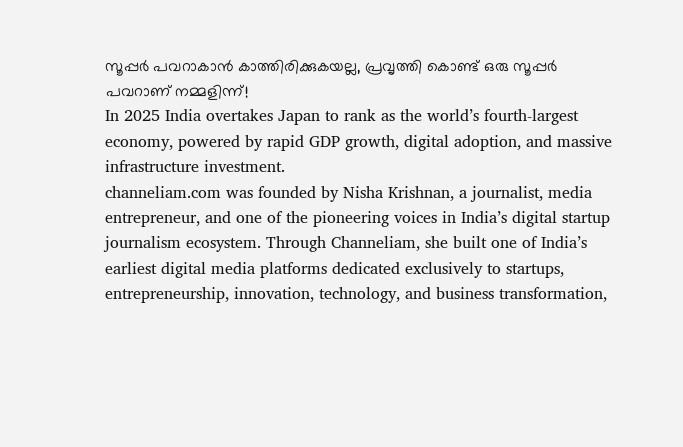സൂപ്പർ പവറാകാൻ കാത്തിരിക്കുകയല്ല, പ്രവൃത്തി കൊണ്ട് ഒരു സൂപ്പർ പവറാണ് നമ്മളിന്ന്!
In 2025 India overtakes Japan to rank as the world’s fourth-largest economy, powered by rapid GDP growth, digital adoption, and massive infrastructure investment.
channeliam.com was founded by Nisha Krishnan, a journalist, media entrepreneur, and one of the pioneering voices in India’s digital startup journalism ecosystem. Through Channeliam, she built one of India’s earliest digital media platforms dedicated exclusively to startups, entrepreneurship, innovation, technology, and business transformation,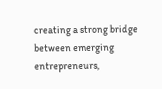creating a strong bridge between emerging entrepreneurs,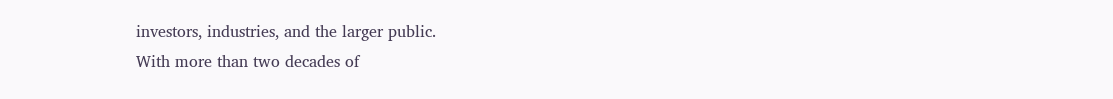investors, industries, and the larger public.
With more than two decades of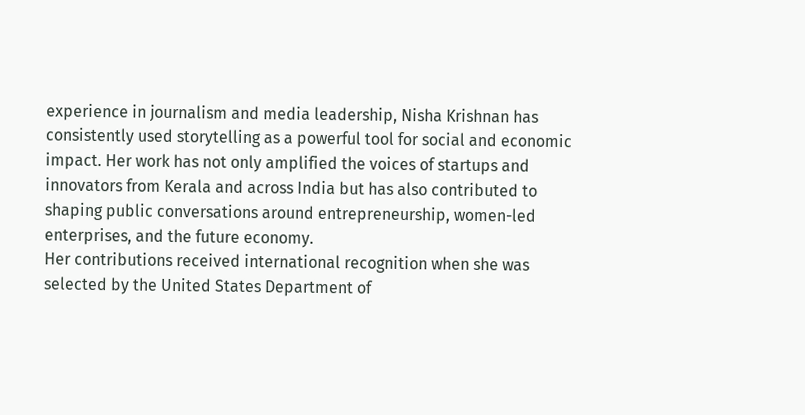experience in journalism and media leadership, Nisha Krishnan has consistently used storytelling as a powerful tool for social and economic impact. Her work has not only amplified the voices of startups and innovators from Kerala and across India but has also contributed to shaping public conversations around entrepreneurship, women-led enterprises, and the future economy.
Her contributions received international recognition when she was selected by the United States Department of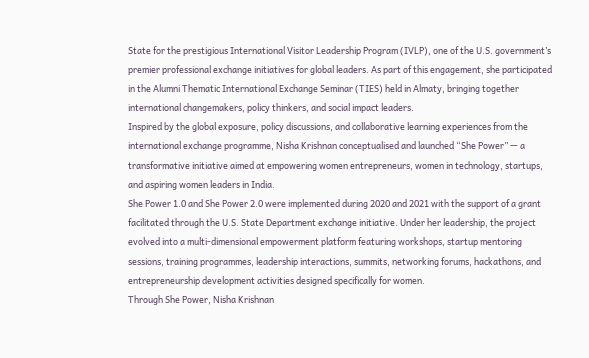State for the prestigious International Visitor Leadership Program (IVLP), one of the U.S. government’s premier professional exchange initiatives for global leaders. As part of this engagement, she participated in the Alumni Thematic International Exchange Seminar (TIES) held in Almaty, bringing together international changemakers, policy thinkers, and social impact leaders.
Inspired by the global exposure, policy discussions, and collaborative learning experiences from the international exchange programme, Nisha Krishnan conceptualised and launched “She Power” — a transformative initiative aimed at empowering women entrepreneurs, women in technology, startups, and aspiring women leaders in India.
She Power 1.0 and She Power 2.0 were implemented during 2020 and 2021 with the support of a grant facilitated through the U.S. State Department exchange initiative. Under her leadership, the project evolved into a multi-dimensional empowerment platform featuring workshops, startup mentoring sessions, training programmes, leadership interactions, summits, networking forums, hackathons, and entrepreneurship development activities designed specifically for women.
Through She Power, Nisha Krishnan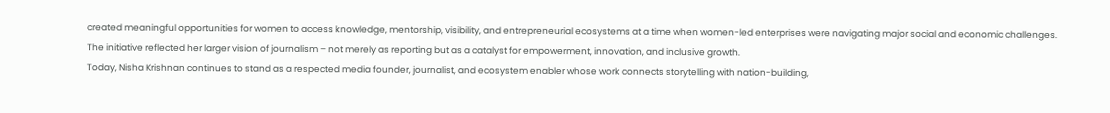created meaningful opportunities for women to access knowledge, mentorship, visibility, and entrepreneurial ecosystems at a time when women-led enterprises were navigating major social and economic challenges. The initiative reflected her larger vision of journalism – not merely as reporting but as a catalyst for empowerment, innovation, and inclusive growth.
Today, Nisha Krishnan continues to stand as a respected media founder, journalist, and ecosystem enabler whose work connects storytelling with nation-building,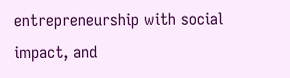entrepreneurship with social impact, and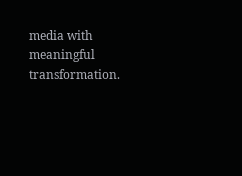media with meaningful transformation.